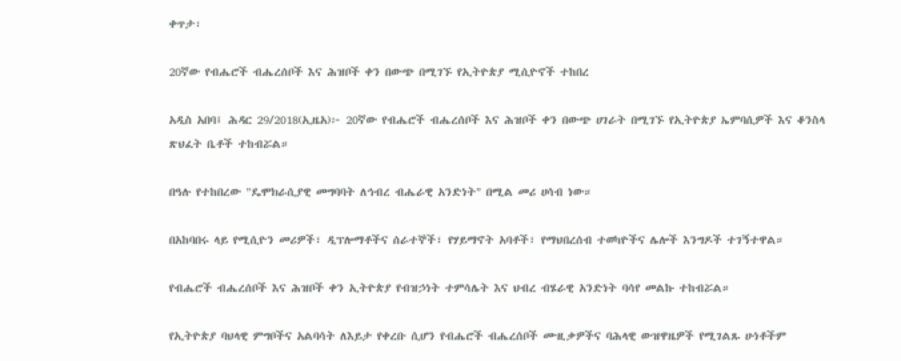ቀጥታ፡

20ኛው የብሔሮች ብሔረሰቦች እና ሕዝቦች ቀን በውጭ በሚገኙ የኢትዮጵያ ሚሲዮኖች ተከበረ

አዲስ አበባ፤ ሕዳር 29/2018(ኢዜአ)፦ 20ኛው የብሔሮች ብሔረሰቦች እና ሕዝቦች ቀን በውጭ ሀገራት በሚገኙ የኢትዮጵያ ኤምባሲዎች እና ቆንስላ ጽህፈት ቤቶች ተከብሯል።

በዓሉ የተከበረው "ዴሞክራሲያዊ መግባባት ለኅብረ ብሔራዊ አንድነት" በሚል መሪ ሀሳብ ነው።

በአከባበሩ ላይ የሚሲዮን መሪዎች፣ ዲፕሎማቶችና ሰራተኞች፣ የሃይማኖት አባቶች፣ የማህበረሰብ ተወካዮችና ሌሎች እንግዶች ተገኝተዋል።

የብሔሮች ብሔረሰቦች እና ሕዝቦች ቀን ኢትዮጵያ የብዝኃነት ተምሳሌት እና ህብረ ብሄራዊ አንድነት ባሳየ መልኩ ተከብሯል።

የኢትዮጵያ ባህላዊ ምግቦችና አልባሳት ለእይታ የቀረቡ ሲሆን የብሔሮች ብሔረሰቦች ሙዚቃዎችና ባሕላዊ ውዝዋዜዎች የሚገልጹ ሁነቶችም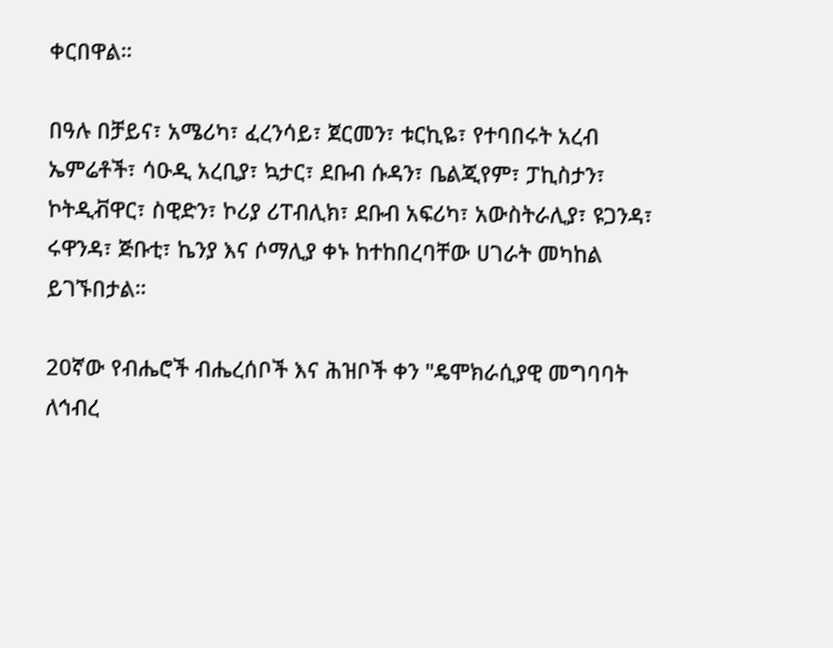ቀርበዋል።

በዓሉ በቻይና፣ አሜሪካ፣ ፈረንሳይ፣ ጀርመን፣ ቱርኪዬ፣ የተባበሩት አረብ ኤምሬቶች፣ ሳዑዲ አረቢያ፣ ኳታር፣ ደቡብ ሱዳን፣ ቤልጂየም፣ ፓኪስታን፣ ኮትዲቭዋር፣ ስዊድን፣ ኮሪያ ሪፐብሊክ፣ ደቡብ አፍሪካ፣ አውስትራሊያ፣ ዩጋንዳ፣ ሩዋንዳ፣ ጅቡቲ፣ ኬንያ እና ሶማሊያ ቀኑ ከተከበረባቸው ሀገራት መካከል ይገኙበታል።

20ኛው የብሔሮች ብሔረሰቦች እና ሕዝቦች ቀን "ዴሞክራሲያዊ መግባባት ለኅብረ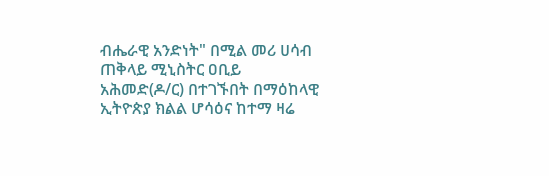ብሔራዊ አንድነት" በሚል መሪ ሀሳብ ጠቅላይ ሚኒስትር ዐቢይ አሕመድ(ዶ/ር) በተገኙበት በማዕከላዊ ኢትዮጵያ ክልል ሆሳዕና ከተማ ዛሬ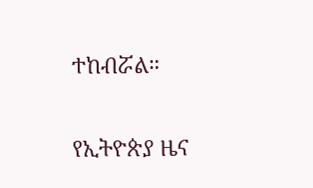ተከብሯል።

የኢትዮጵያ ዜና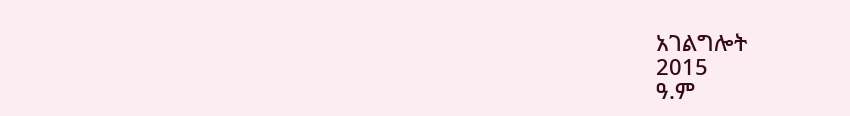አገልግሎት
2015
ዓ.ም